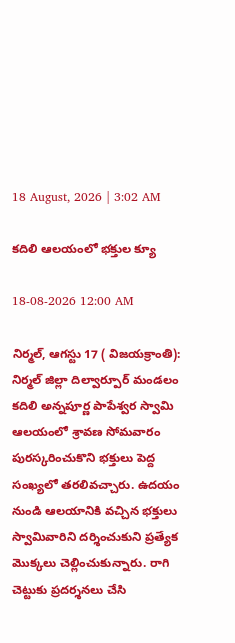18 August, 2026 | 3:02 AM

కదిలి ఆలయంలో భక్తుల క్యూ

18-08-2026 12:00 AM

నిర్మల్, ఆగస్టు 17 ( విజయక్రాంతి): నిర్మల్ జిల్లా దిల్వార్పూర్ మండలం కదిలి అన్నపూర్ణ పాపేశ్వర స్వామి ఆలయంలో శ్రావణ సోమవారం పురస్కరించుకొని భక్తులు పెద్ద సంఖ్యలో తరలివచ్చారు. ఉదయం నుండి ఆలయానికి వచ్చిన భక్తులు స్వామివారిని దర్శించుకుని ప్రత్యేక మొక్కలు చెల్లించుకున్నారు. రాగి చెట్టుకు ప్రదర్శనలు చేసి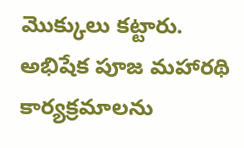మొక్కులు కట్టారు. అభిషేక పూజ మహారథి కార్యక్రమాలను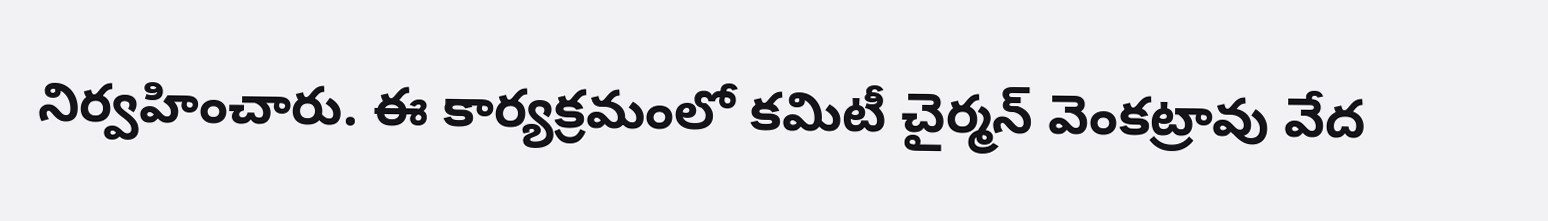నిర్వహించారు. ఈ కార్యక్రమంలో కమిటీ చైర్మన్ వెంకట్రావు వేద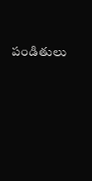పండితులు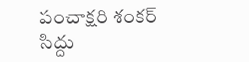పంచాక్షరి శంకర్ సిద్దు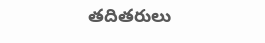తదితరులు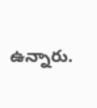ఉన్నారు.